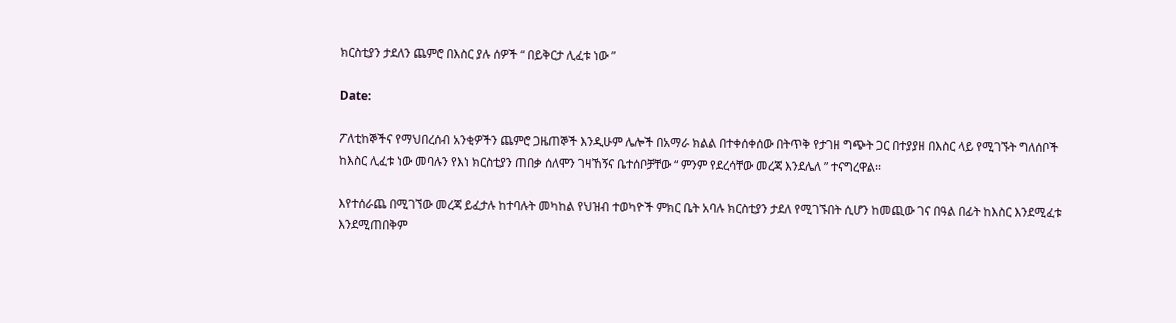ክርስቲያን ታደለን ጨምሮ በእስር ያሉ ሰዎች “ በይቅርታ ሊፈቱ ነው ”

Date:

ፖለቲከኞችና የማህበረሰብ አንቂዎችን ጨምሮ ጋዜጠኞች እንዲሁም ሌሎች በአማራ ክልል በተቀሰቀሰው በትጥቅ የታገዘ ግጭት ጋር በተያያዘ በእስር ላይ የሚገኙት ግለሰቦች ከእስር ሊፈቱ ነው መባሉን የእነ ክርስቲያን ጠበቃ ሰለሞን ገዛኸኝና ቤተሰቦቻቸው “ ምንም የደረሳቸው መረጃ እንደሌለ ” ተናግረዋል፡፡

እየተሰራጨ በሚገኘው መረጃ ይፈታሉ ከተባሉት መካከል የህዝብ ተወካዮች ምክር ቤት አባሉ ክርስቲያን ታደለ የሚገኙበት ሲሆን ከመጪው ገና በዓል በፊት ከእስር እንደሚፈቱ እንደሚጠበቅም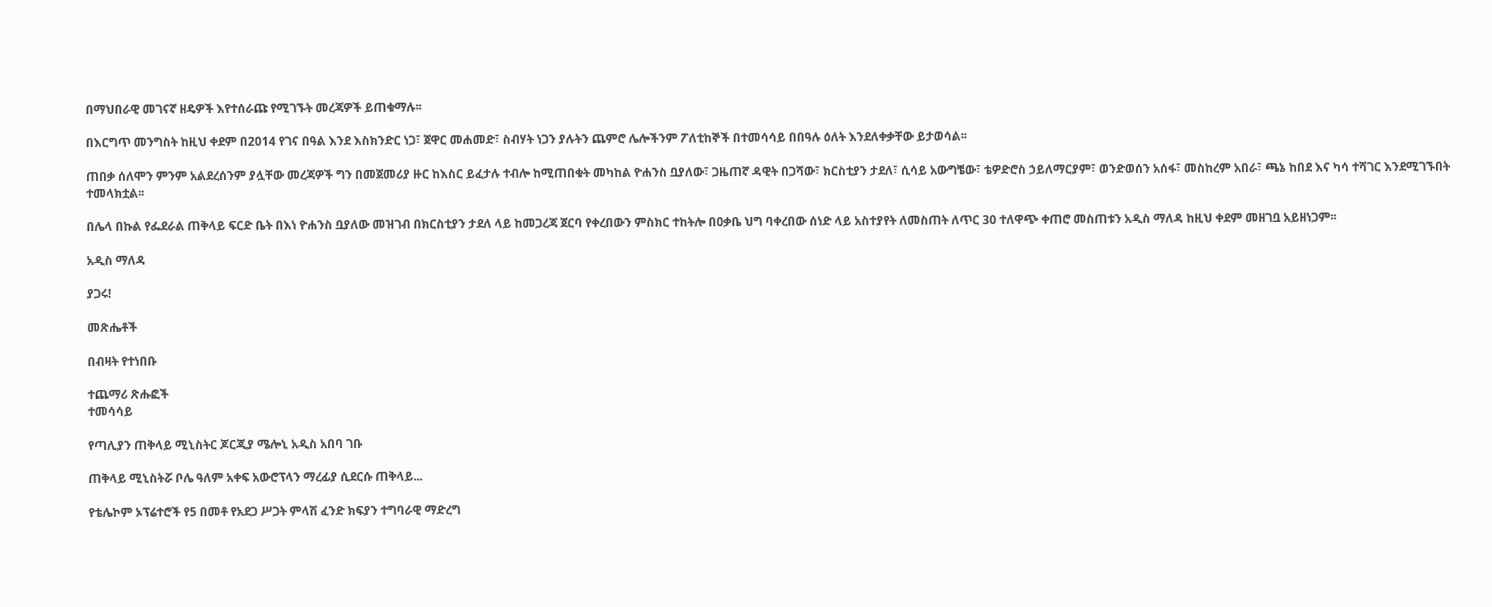በማህበራዊ መገናኛ ዘዴዎች እየተሰራጩ የሚገኙት መረጃዎች ይጠቁማሉ፡፡

በእርግጥ መንግስት ከዚህ ቀደም በ2014 የገና በዓል እንደ እስክንድር ነጋ፣ ጀዋር መሐመድ፣ ስብሃት ነጋን ያሉትን ጨምሮ ሌሎችንም ፖለቲከኞች በተመሳሳይ በበዓሉ ዕለት እንደለቀቃቸው ይታወሳል፡፡

ጠበቃ ሰለሞን ምንም አልደረሰንም ያሏቸው መረጃዎች ግን በመጀመሪያ ዙር ከእስር ይፈታሉ ተብሎ ከሚጠበቁት መካከል ዮሐንስ ቧያለው፣ ጋዜጠኛ ዳዊት በጋሻው፣ ክርስቲያን ታደለ፣ ሲሳይ አውግቼው፣ ቴዎድሮስ ኃይለማርያም፣ ወንድወሰን አሰፋ፣ መስከረም አበራ፣ ጫኔ ከበደ እና ካሳ ተሻገር እንደሚገኙበት ተመላክቷል፡፡

በሌላ በኩል የፌደራል ጠቅላይ ፍርድ ቤት በእነ ዮሐንስ ቧያለው መዝገብ በክርስቲያን ታደለ ላይ ከመጋረጃ ጀርባ የቀረበውን ምስክር ተከትሎ በዐቃቤ ህግ ባቀረበው ሰነድ ላይ አስተያየት ለመስጠት ለጥር 30 ተለዋጭ ቀጠሮ መስጠቱን አዲስ ማለዳ ከዚህ ቀደም መዘገቧ አይዘነጋም፡፡

አዲስ ማለዳ

ያጋሩ!

መጽሔቶች

በብዛት የተነበቡ

ተጨማሪ ጽሑፎች
ተመሳሳይ

የጣሊያን ጠቅላይ ሚኒስትር ጆርጂያ ሜሎኒ አዲስ አበባ ገቡ

ጠቅላይ ሚኒስትሯ ቦሌ ዓለም አቀፍ አውሮፕላን ማረፊያ ሲደርሱ ጠቅላይ...

የቴሌኮም ኦፕሬተሮች የ5 በመቶ የአደጋ ሥጋት ምላሽ ፈንድ ክፍያን ተግባራዊ ማድረግ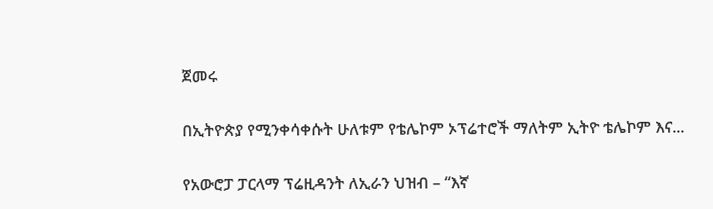ጀመሩ

በኢትዮጵያ የሚንቀሳቀሱት ሁለቱም የቴሌኮም ኦፕሬተሮች ማለትም ኢትዮ ቴሌኮም እና...

የአውሮፓ ፓርላማ ፕሬዚዳንት ለኢራን ህዝብ – “እኛ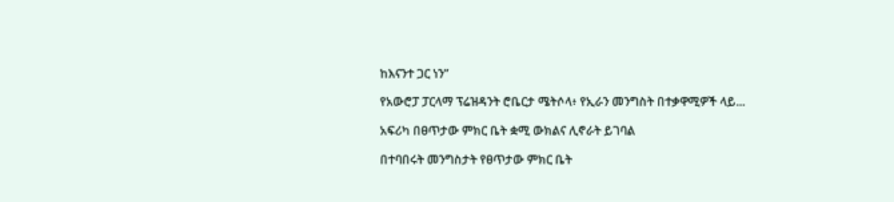ከእናንተ ጋር ነን”

የአውሮፓ ፓርላማ ፕሬዝዳንት ሮቤርታ ሜትሶላ፥ የኢራን መንግስት በተቃዋሚዎች ላይ...

አፍሪካ በፀጥታው ምክር ቤት ቋሚ ውክልና ሊኖራት ይገባል

በተባበሩት መንግስታት የፀጥታው ምክር ቤት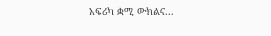አፍሪካ ቋሚ ውክልና...